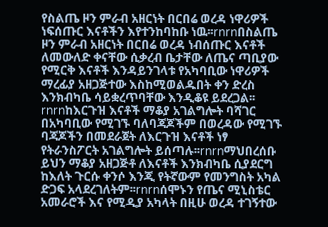የስልጤ ዞን ምራብ አዘርነት በርበሬ ወረዳ ነዋሪዎች ነፍሰጡር እናቶችን እየተንከባከቡ ነዉ፡፡rnrnበስልጤ ዞን ምራብ አዘርነት በርበሬ ወረዳ ነብሰጡር እናቶች ለመውለድ ቀናቸው ሲቃረብ ቤታቸው ለጤና ጣቢያው የሚርቅ እናቶች እንዳይንገላቱ የአካባቢው ነዋሪዎች ማረፊያ አዘጋጅተው እስከሚወልዱበት ቀን ድረስ እንክብካቤ ሳይቋረጥባቸው እንዲቆዩ ይደረጋል፡፡rnrnከእርጉዝ እናቶች ማቆያ አገልግሎት ባሻገር በአካባቢው የሚገኙ ባለባጃጆችም በወረዳው የሚገኙ ባጃጆችን በመደራጀት ለእርጉዝ እናቶች ነፃ የትራንስፖርት አገልግሎት ይሰጣሉ፡፡rnrnማህበረሰቡ ይህን ማቆያ አዘጋጅቶ ለእናቶች እንክብካቤ ሲያደርግ ከእለት ጉርሱ ቀንሶ እንጂ የትኛውም የመንግስት አካል ድጋፍ አላደረገለትም፡፡rnrnሰሞኑን የጤና ሚኒስቴር አመራሮች እና የሚዲያ አካላት በዚሁ ወረዳ ተገኝተው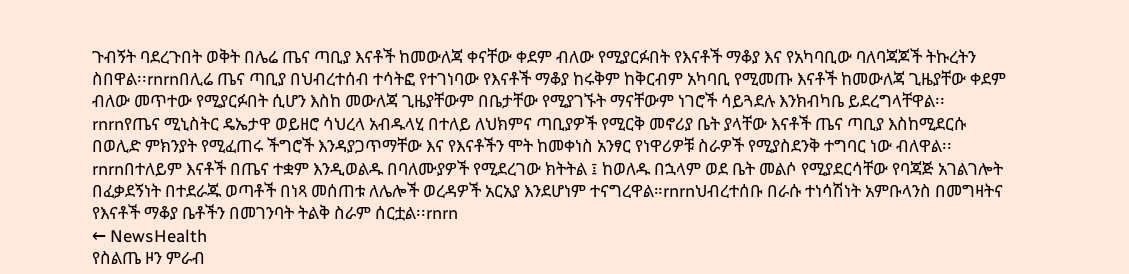ጉብኝት ባደረጉበት ወቅት በሌሬ ጤና ጣቢያ እናቶች ከመውለጃ ቀናቸው ቀደም ብለው የሚያርፉበት የእናቶች ማቆያ እና የአካባቢው ባለባጃጆች ትኩረትን ስበዋል፡፡rnrnበሊሬ ጤና ጣቢያ በህብረተሰብ ተሳትፎ የተገነባው የእናቶች ማቆያ ከሩቅም ከቅርብም አካባቢ የሚመጡ እናቶች ከመውለጃ ጊዜያቸው ቀደም ብለው መጥተው የሚያርፉበት ሲሆን እስከ መውለጃ ጊዜያቸውም በቤታቸው የሚያገኙት ማናቸውም ነገሮች ሳይጓደሉ እንክብካቤ ይደረግላቸዋል፡፡rnrnየጤና ሚኒስትር ዴኤታዋ ወይዘሮ ሳህረላ አብዱላሂ በተለይ ለህክምና ጣቢያዎች የሚርቅ መኖሪያ ቤት ያላቸው እናቶች ጤና ጣቢያ እስከሚደርሱ በወሊድ ምክንያት የሚፈጠሩ ችግሮች እንዳያጋጥማቸው እና የእናቶችን ሞት ከመቀነስ አንፃር የነዋሪዎቹ ስራዎች የሚያስደንቅ ተግባር ነው ብለዋል፡፡rnrnበተለይም እናቶች በጤና ተቋም እንዲወልዱ በባለሙያዎች የሚደረገው ክትትል ፤ ከወለዱ በኋላም ወደ ቤት መልሶ የሚያደርሳቸው የባጃጅ አገልገሎት በፈቃደኝነት በተደራጁ ወጣቶች በነጻ መሰጠቱ ለሌሎች ወረዳዎች አርአያ እንደሆነም ተናግረዋል።rnrnህብረተሰቡ በራሱ ተነሳሽነት አምቡላንስ በመግዛትና የእናቶች ማቆያ ቤቶችን በመገንባት ትልቅ ስራም ሰርቷል፡፡rnrn
← NewsHealth
የስልጤ ዞን ምራብ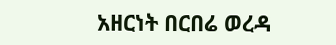አዘርነት በርበሬ ወረዳ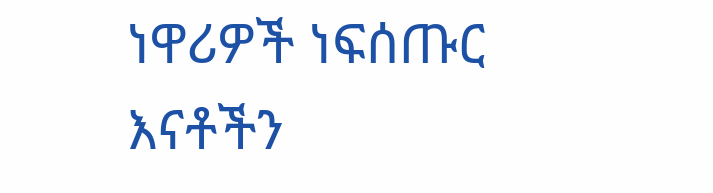ነዋሪዎች ነፍሰጡር እናቶችን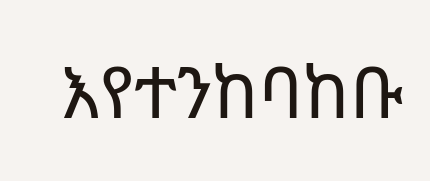እየተንከባከቡ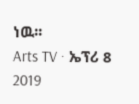ነዉ፡፡
Arts TV · ኤፕሪ 8 2019